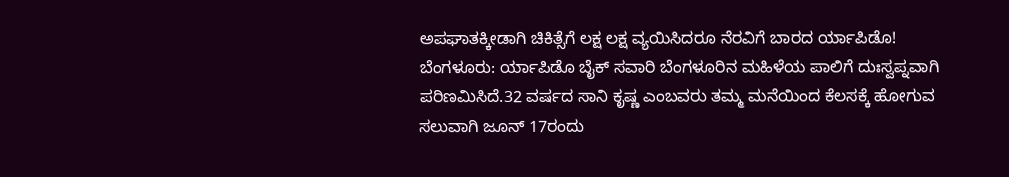ಅಪಘಾತಕ್ಕೀಡಾಗಿ ಚಿಕಿತ್ಸೆಗೆ ಲಕ್ಷ ಲಕ್ಷ ವ್ಯಯಿಸಿದರೂ ನೆರವಿಗೆ ಬಾರದ ರ್ಯಾಪಿಡೊ!
ಬೆಂಗಳೂರು: ರ್ಯಾಪಿಡೊ ಬೈಕ್ ಸವಾರಿ ಬೆಂಗಳೂರಿನ ಮಹಿಳೆಯ ಪಾಲಿಗೆ ದುಃಸ್ವಪ್ನವಾಗಿ ಪರಿಣಮಿಸಿದೆ.32 ವರ್ಷದ ಸಾನಿ ಕೃಷ್ಣ ಎಂಬವರು ತಮ್ಮ ಮನೆಯಿಂದ ಕೆಲಸಕ್ಕೆ ಹೋಗುವ ಸಲುವಾಗಿ ಜೂನ್ 17ರಂದು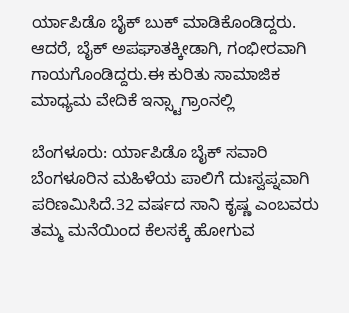ರ್ಯಾಪಿಡೊ ಬೈಕ್ ಬುಕ್ ಮಾಡಿಕೊಂಡಿದ್ದರು. ಆದರೆ, ಬೈಕ್ ಅಪಘಾತಕ್ಕೀಡಾಗಿ, ಗಂಭೀರವಾಗಿ ಗಾಯಗೊಂಡಿದ್ದರು.ಈ ಕುರಿತು ಸಾಮಾಜಿಕ ಮಾಧ್ಯಮ ವೇದಿಕೆ ಇನ್ಸ್ಟಾಗ್ರಾಂನಲ್ಲಿ

ಬೆಂಗಳೂರು: ರ್ಯಾಪಿಡೊ ಬೈಕ್ ಸವಾರಿ ಬೆಂಗಳೂರಿನ ಮಹಿಳೆಯ ಪಾಲಿಗೆ ದುಃಸ್ವಪ್ನವಾಗಿ ಪರಿಣಮಿಸಿದೆ.32 ವರ್ಷದ ಸಾನಿ ಕೃಷ್ಣ ಎಂಬವರು ತಮ್ಮ ಮನೆಯಿಂದ ಕೆಲಸಕ್ಕೆ ಹೋಗುವ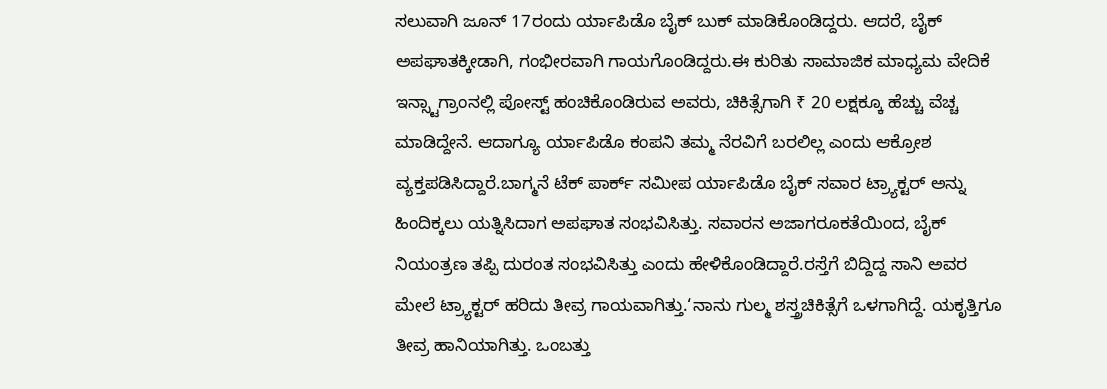ಸಲುವಾಗಿ ಜೂನ್ 17ರಂದು ರ್ಯಾಪಿಡೊ ಬೈಕ್ ಬುಕ್ ಮಾಡಿಕೊಂಡಿದ್ದರು. ಆದರೆ, ಬೈಕ್ ಅಪಘಾತಕ್ಕೀಡಾಗಿ, ಗಂಭೀರವಾಗಿ ಗಾಯಗೊಂಡಿದ್ದರು.ಈ ಕುರಿತು ಸಾಮಾಜಿಕ ಮಾಧ್ಯಮ ವೇದಿಕೆ ಇನ್ಸ್ಟಾಗ್ರಾಂನಲ್ಲಿ ಪೋಸ್ಟ್ ಹಂಚಿಕೊಂಡಿರುವ ಅವರು, ಚಿಕಿತ್ಸೆಗಾಗಿ ₹ 20 ಲಕ್ಷಕ್ಕೂ ಹೆಚ್ಚು ವೆಚ್ಚ ಮಾಡಿದ್ದೇನೆ. ಆದಾಗ್ಯೂ ರ್ಯಾಪಿಡೊ ಕಂಪನಿ ತಮ್ಮ ನೆರವಿಗೆ ಬರಲಿಲ್ಲ ಎಂದು ಆಕ್ರೋಶ ವ್ಯಕ್ತಪಡಿಸಿದ್ದಾರೆ.ಬಾಗ್ಮನೆ ಟೆಕ್ ಪಾರ್ಕ್ ಸಮೀಪ ರ್ಯಾಪಿಡೊ ಬೈಕ್ ಸವಾರ ಟ್ರ್ಯಾಕ್ಟರ್ ಅನ್ನು ಹಿಂದಿಕ್ಕಲು ಯತ್ನಿಸಿದಾಗ ಅಪಘಾತ ಸಂಭವಿಸಿತ್ತು. ಸವಾರನ ಅಜಾಗರೂಕತೆಯಿಂದ, ಬೈಕ್ ನಿಯಂತ್ರಣ ತಪ್ಪಿ ದುರಂತ ಸಂಭವಿಸಿತ್ತು ಎಂದು ಹೇಳಿಕೊಂಡಿದ್ದಾರೆ.ರಸ್ತೆಗೆ ಬಿದ್ದಿದ್ದ ಸಾನಿ ಅವರ ಮೇಲೆ ಟ್ರ್ಯಾಕ್ಟರ್ ಹರಿದು ತೀವ್ರ ಗಾಯವಾಗಿತ್ತು.‘ನಾನು ಗುಲ್ಮ ಶಸ್ತ್ರಚಿಕಿತ್ಸೆಗೆ ಒಳಗಾಗಿದ್ದೆ. ಯಕೃತ್ತಿಗೂ ತೀವ್ರ ಹಾನಿಯಾಗಿತ್ತು. ಒಂಬತ್ತು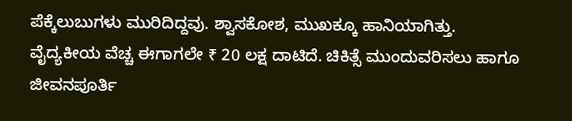ಪೆಕ್ಕೆಲುಬುಗಳು ಮುರಿದಿದ್ದವು. ಶ್ವಾಸಕೋಶ, ಮುಖಕ್ಕೂ ಹಾನಿಯಾಗಿತ್ತು. ವೈದ್ಯಕೀಯ ವೆಚ್ಚ ಈಗಾಗಲೇ ₹ 20 ಲಕ್ಷ ದಾಟಿದೆ. ಚಿಕಿತ್ಸೆ ಮುಂದುವರಿಸಲು ಹಾಗೂ ಜೀವನಪೂರ್ತಿ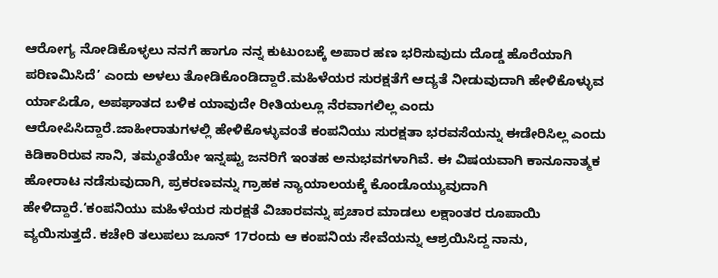ಆರೋಗ್ಯ ನೋಡಿಕೊಳ್ಳಲು ನನಗೆ ಹಾಗೂ ನನ್ನ ಕುಟುಂಬಕ್ಕೆ ಅಪಾರ ಹಣ ಭರಿಸುವುದು ದೊಡ್ಡ ಹೊರೆಯಾಗಿ ಪರಿಣಮಿಸಿದೆ’ ಎಂದು ಅಳಲು ತೋಡಿಕೊಂಡಿದ್ದಾರೆ.ಮಹಿಳೆಯರ ಸುರಕ್ಷತೆಗೆ ಆದ್ಯತೆ ನೀಡುವುದಾಗಿ ಹೇಳಿಕೊಳ್ಳುವ ರ್ಯಾಪಿಡೊ, ಅಪಘಾತದ ಬಳಿಕ ಯಾವುದೇ ರೀತಿಯಲ್ಲೂ ನೆರವಾಗಲಿಲ್ಲ ಎಂದು ಆರೋಪಿಸಿದ್ದಾರೆ.ಜಾಹೀರಾತುಗಳಲ್ಲಿ ಹೇಳಿಕೊಳ್ಳುವಂತೆ ಕಂಪನಿಯು ಸುರಕ್ಷತಾ ಭರವಸೆಯನ್ನು ಈಡೇರಿಸಿಲ್ಲ ಎಂದು ಕಿಡಿಕಾರಿರುವ ಸಾನಿ, ತಮ್ಮಂತೆಯೇ ಇನ್ನಷ್ಟು ಜನರಿಗೆ ಇಂತಹ ಅನುಭವಗಳಾಗಿವೆ. ಈ ವಿಷಯವಾಗಿ ಕಾನೂನಾತ್ಮಕ ಹೋರಾಟ ನಡೆಸುವುದಾಗಿ, ಪ್ರಕರಣವನ್ನು ಗ್ರಾಹಕ ನ್ಯಾಯಾಲಯಕ್ಕೆ ಕೊಂಡೊಯ್ಯುವುದಾಗಿ ಹೇಳಿದ್ದಾರೆ.‘ಕಂಪನಿಯು ಮಹಿಳೆಯರ ಸುರಕ್ಷತೆ ವಿಚಾರವನ್ನು ಪ್ರಚಾರ ಮಾಡಲು ಲಕ್ಷಾಂತರ ರೂಪಾಯಿ ವ್ಯಯಿಸುತ್ತದೆ. ಕಚೇರಿ ತಲುಪಲು ಜೂನ್ 17ರಂದು ಆ ಕಂಪನಿಯ ಸೇವೆಯನ್ನು ಆಶ್ರಯಿಸಿದ್ದ ನಾನು,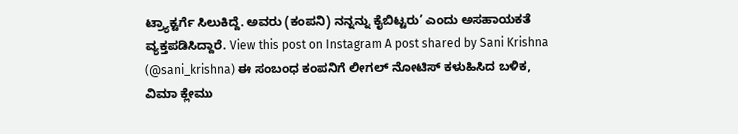ಟ್ರ್ಯಾಕ್ಟರ್ಗೆ ಸಿಲುಕಿದ್ದೆ. ಅವರು (ಕಂಪನಿ) ನನ್ನನ್ನು ಕೈಬಿಟ್ಟರು’ ಎಂದು ಅಸಹಾಯಕತೆ ವ್ಯಕ್ತಪಡಿಸಿದ್ದಾರೆ. View this post on Instagram A post shared by Sani Krishna (@sani_krishna) ಈ ಸಂಬಂಧ ಕಂಪನಿಗೆ ಲೀಗಲ್ ನೋಟಿಸ್ ಕಳುಹಿಸಿದ ಬಳಿಕ, ವಿಮಾ ಕ್ಲೇಮು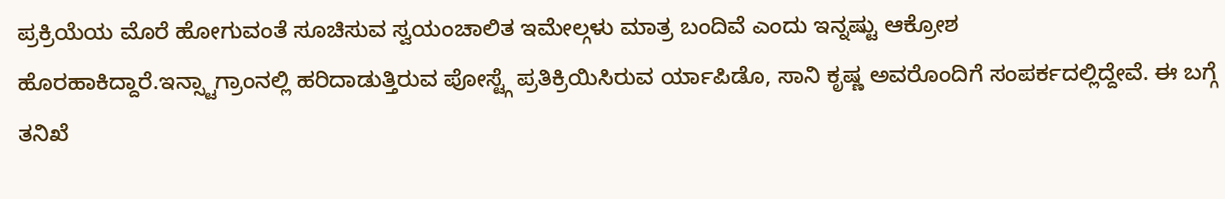ಪ್ರಕ್ರಿಯೆಯ ಮೊರೆ ಹೋಗುವಂತೆ ಸೂಚಿಸುವ ಸ್ವಯಂಚಾಲಿತ ಇಮೇಲ್ಗಳು ಮಾತ್ರ ಬಂದಿವೆ ಎಂದು ಇನ್ನಷ್ಟು ಆಕ್ರೋಶ ಹೊರಹಾಕಿದ್ದಾರೆ.ಇನ್ಸ್ಟಾಗ್ರಾಂನಲ್ಲಿ ಹರಿದಾಡುತ್ತಿರುವ ಪೋಸ್ಟ್ಗೆ ಪ್ರತಿಕ್ರಿಯಿಸಿರುವ ರ್ಯಾಪಿಡೊ, ಸಾನಿ ಕೃಷ್ಣ ಅವರೊಂದಿಗೆ ಸಂಪರ್ಕದಲ್ಲಿದ್ದೇವೆ. ಈ ಬಗ್ಗೆ ತನಿಖೆ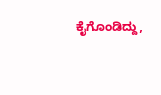ಕೈಗೊಂಡಿದ್ದು,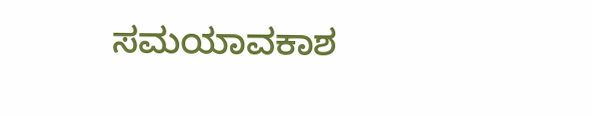ಸಮಯಾವಕಾಶ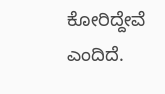ಕೋರಿದ್ದೇವೆ ಎಂದಿದೆ.